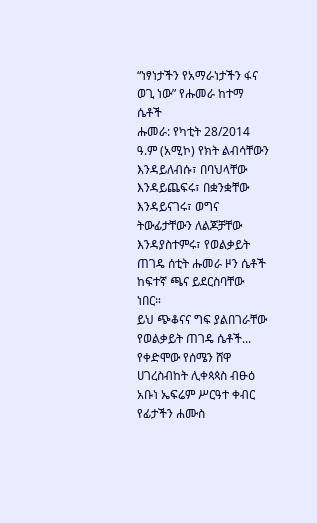“ነፃነታችን የአማራነታችን ፋና ወጊ ነው” የሑመራ ከተማ ሴቶች
ሑመራ: የካቲት 28/2014 ዓ.ም (አሚኮ) የክት ልብሳቸውን እንዳይለብሱ፣ በባህላቸው እንዳይጨፍሩ፣ በቋንቋቸው እንዳይናገሩ፣ ወግና ትውፊታቸውን ለልጆቻቸው እንዳያስተምሩ፣ የወልቃይት ጠገዴ ሰቲት ሑመራ ዞን ሴቶች ከፍተኛ ጫና ይደርስባቸው ነበር።
ይህ ጭቆናና ግፍ ያልበገራቸው የወልቃይት ጠገዴ ሴቶች...
የቀድሞው የሰሜን ሸዋ ሀገረስብከት ሊቀጳጳስ ብፁዕ አቡነ ኤፍሬም ሥርዓተ ቀብር የፊታችን ሐሙስ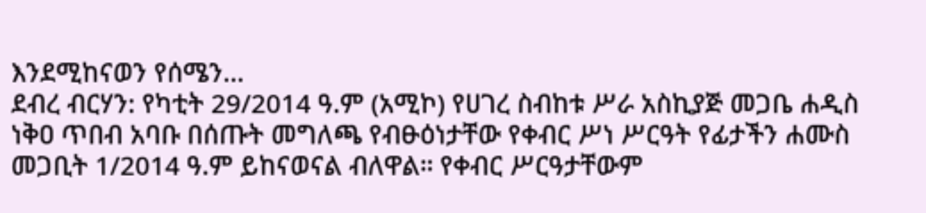እንደሚከናወን የሰሜን...
ደብረ ብርሃን: የካቲት 29/2014 ዓ.ም (አሚኮ) የሀገረ ስብከቱ ሥራ አስኪያጅ መጋቤ ሐዲስ ነቅዐ ጥበብ አባቡ በሰጡት መግለጫ የብፁዕነታቸው የቀብር ሥነ ሥርዓት የፊታችን ሐሙስ መጋቢት 1/2014 ዓ.ም ይከናወናል ብለዋል። የቀብር ሥርዓታቸውም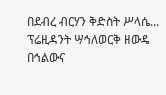በደብረ ብርሃን ቅድስት ሥላሴ...
ፕሬዚዳንት ሣኅለወርቅ ዘውዴ በኅልውና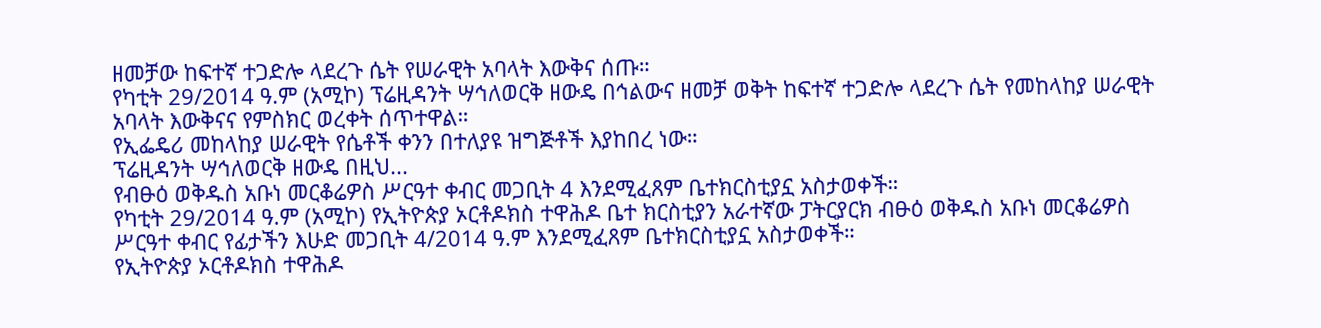ዘመቻው ከፍተኛ ተጋድሎ ላደረጉ ሴት የሠራዊት አባላት እውቅና ሰጡ።
የካቲት 29/2014 ዓ.ም (አሚኮ) ፕሬዚዳንት ሣኅለወርቅ ዘውዴ በኅልውና ዘመቻ ወቅት ከፍተኛ ተጋድሎ ላደረጉ ሴት የመከላከያ ሠራዊት አባላት እውቅናና የምስክር ወረቀት ሰጥተዋል።
የኢፌዴሪ መከላከያ ሠራዊት የሴቶች ቀንን በተለያዩ ዝግጅቶች እያከበረ ነው።
ፕሬዚዳንት ሣኅለወርቅ ዘውዴ በዚህ...
የብፁዕ ወቅዱስ አቡነ መርቆሬዎስ ሥርዓተ ቀብር መጋቢት 4 እንደሚፈጸም ቤተክርስቲያኗ አስታወቀች።
የካቲት 29/2014 ዓ.ም (አሚኮ) የኢትዮጵያ ኦርቶዶክስ ተዋሕዶ ቤተ ክርስቲያን አራተኛው ፓትርያርክ ብፁዕ ወቅዱስ አቡነ መርቆሬዎስ ሥርዓተ ቀብር የፊታችን እሁድ መጋቢት 4/2014 ዓ.ም እንደሚፈጸም ቤተክርስቲያኗ አስታወቀች።
የኢትዮጵያ ኦርቶዶክስ ተዋሕዶ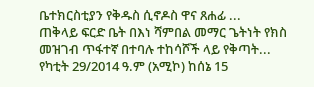ቤተክርስቲያን የቅዱስ ሲኖዶስ ዋና ጸሐፊ ...
ጠቅላይ ፍርድ ቤት በእነ ሻምበል መማር ጌትነት የክስ መዝገብ ጥፋተኛ በተባሉ ተከሳሾች ላይ የቅጣት...
የካቲት 29/2014 ዓ.ም (አሚኮ) ከሰኔ 15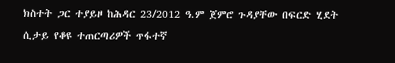ክስተት ጋር ተያይዞ ከሕዳር 23/2012 ዓ.ም ጀምሮ ጉዳያቸው በፍርድ ሂደት ሲታይ የቆዩ ተጠርጣሪዎች ጥፋተኛ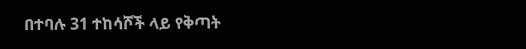በተባሉ 31 ተከሳሾች ላይ የቅጣት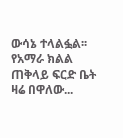ውሳኔ ተላልፏል፡፡
የአማራ ክልል ጠቅላይ ፍርድ ቤት ዛሬ በዋለው...